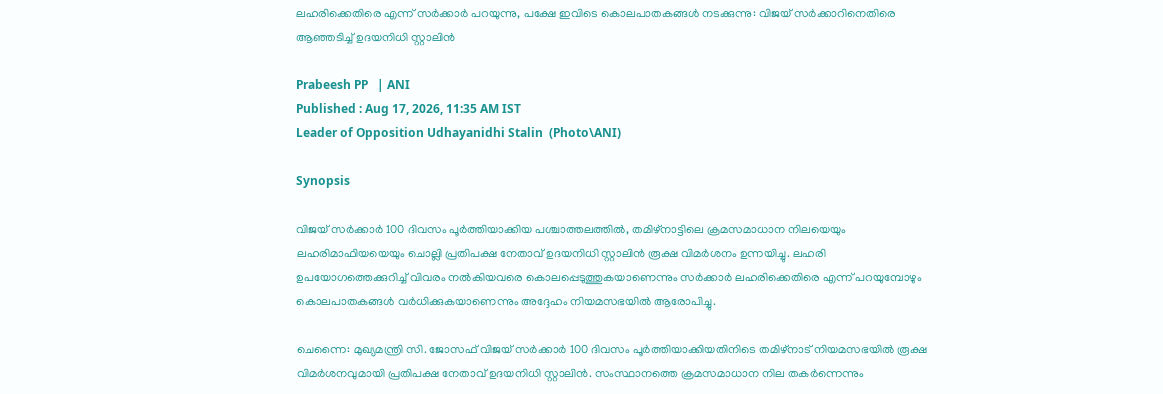ലഹരിക്കെതിരെ എന്ന് സർക്കാർ പറയുന്നു, പക്ഷേ ഇവിടെ കൊലപാതകങ്ങൾ നടക്കുന്നു: വിജയ്‌ സര്‍ക്കാറിനെതിരെ ആഞ്ഞടിച്ച് ഉദയനിധി സ്റ്റാലിൻ

Prabeesh PP   | ANI
Published : Aug 17, 2026, 11:35 AM IST
Leader of Opposition Udhayanidhi Stalin  (Photo\ANI)

Synopsis

വിജയ് സർക്കാർ 100 ദിവസം പൂർത്തിയാക്കിയ പശ്ചാത്തലത്തിൽ, തമിഴ്‌നാട്ടിലെ ക്രമസമാധാന നിലയെയും ലഹരിമാഫിയയെയും ചൊല്ലി പ്രതിപക്ഷ നേതാവ് ഉദയനിധി സ്റ്റാലിൻ രൂക്ഷ വിമർശനം ഉന്നയിച്ചു. ലഹരി ഉപയോഗത്തെക്കുറിച്ച് വിവരം നൽകിയവരെ കൊലപ്പെടുത്തുകയാണെന്നും സർക്കാർ ലഹരിക്കെതിരെ എന്ന് പറയുമ്പോഴും കൊലപാതകങ്ങൾ വർധിക്കുകയാണെന്നും അദ്ദേഹം നിയമസഭയിൽ ആരോപിച്ചു.

ചെന്നൈ: മുഖ്യമന്ത്രി സി. ജോസഫ് വിജയ് സർക്കാർ 100 ദിവസം പൂർത്തിയാക്കിയതിനിടെ തമിഴ്‌നാട് നിയമസഭയിൽ രൂക്ഷ വിമർശനവുമായി പ്രതിപക്ഷ നേതാവ് ഉദയനിധി സ്റ്റാലിൻ. സംസ്ഥാനത്തെ ക്രമസമാധാന നില തകർന്നെന്നും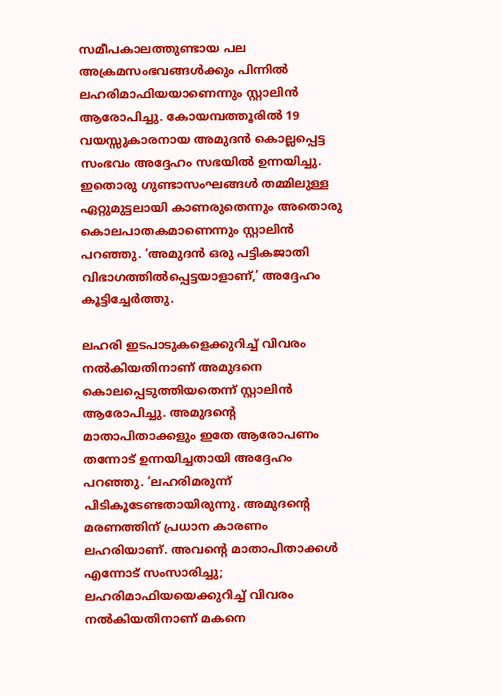സമീപകാലത്തുണ്ടായ പല അക്രമസംഭവങ്ങൾക്കും പിന്നിൽ ലഹരിമാഫിയയാണെന്നും സ്റ്റാലിൻ ആരോപിച്ചു. കോയമ്പത്തൂരിൽ 19 വയസ്സുകാരനായ അമുദൻ കൊല്ലപ്പെട്ട സംഭവം അദ്ദേഹം സഭയിൽ ഉന്നയിച്ചു. ഇതൊരു ഗുണ്ടാസംഘങ്ങൾ തമ്മിലുള്ള ഏറ്റുമുട്ടലായി കാണരുതെന്നും അതൊരു കൊലപാതകമാണെന്നും സ്റ്റാലിൻ പറഞ്ഞു. ‘അമുദൻ ഒരു പട്ടികജാതി വിഭാഗത്തിൽപ്പെട്ടയാളാണ്,’ അദ്ദേഹം കൂട്ടിച്ചേർത്തു.

ലഹരി ഇടപാടുകളെക്കുറിച്ച് വിവരം നൽകിയതിനാണ് അമുദനെ കൊലപ്പെടുത്തിയതെന്ന് സ്റ്റാലിൻ ആരോപിച്ചു. അമുദന്റെ മാതാപിതാക്കളും ഇതേ ആരോപണം തന്നോട് ഉന്നയിച്ചതായി അദ്ദേഹം പറഞ്ഞു. ‘ലഹരിമരുന്ന് പിടികൂടേണ്ടതായിരുന്നു. അമുദന്റെ മരണത്തിന് പ്രധാന കാരണം ലഹരിയാണ്. അവന്റെ മാതാപിതാക്കൾ എന്നോട് സംസാരിച്ചു; ലഹരിമാഫിയയെക്കുറിച്ച് വിവരം നൽകിയതിനാണ് മകനെ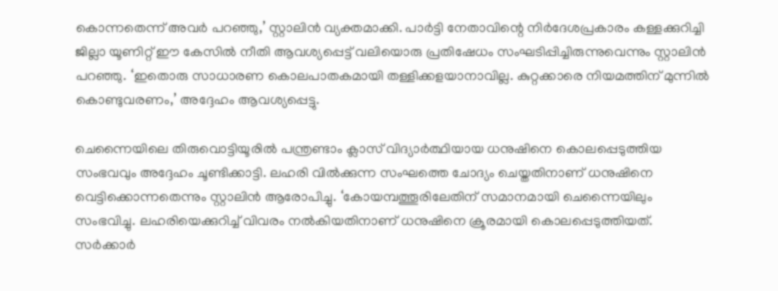കൊന്നതെന്ന് അവർ പറഞ്ഞു,’ സ്റ്റാലിൻ വ്യക്തമാക്കി. പാർട്ടി നേതാവിന്റെ നിർദേശപ്രകാരം കള്ളക്കുറിച്ചി ജില്ലാ യൂണിറ്റ് ഈ കേസിൽ നീതി ആവശ്യപ്പെട്ട് വലിയൊരു പ്രതിഷേധം സംഘടിപ്പിച്ചിരുന്നുവെന്നും സ്റ്റാലിൻ പറഞ്ഞു. ‘ഇതൊരു സാധാരണ കൊലപാതകമായി തള്ളിക്കളയാനാവില്ല. കുറ്റക്കാരെ നിയമത്തിന് മുന്നിൽ കൊണ്ടുവരണം,’ അദ്ദേഹം ആവശ്യപ്പെട്ടു.

ചെന്നൈയിലെ തിരുവൊട്ടിയൂരിൽ പന്ത്രണ്ടാം ക്ലാസ് വിദ്യാർത്ഥിയായ ധനുഷിനെ കൊലപ്പെടുത്തിയ സംഭവവും അദ്ദേഹം ചൂണ്ടിക്കാട്ടി. ലഹരി വിൽക്കുന്ന സംഘത്തെ ചോദ്യം ചെയ്തതിനാണ് ധനുഷിനെ വെട്ടിക്കൊന്നതെന്നും സ്റ്റാലിൻ ആരോപിച്ചു. ‘കോയമ്പത്തൂരിലേതിന് സമാനമായി ചെന്നൈയിലും സംഭവിച്ചു. ലഹരിയെക്കുറിച്ച് വിവരം നൽകിയതിനാണ് ധനുഷിനെ ക്രൂരമായി കൊലപ്പെടുത്തിയത്. സർക്കാർ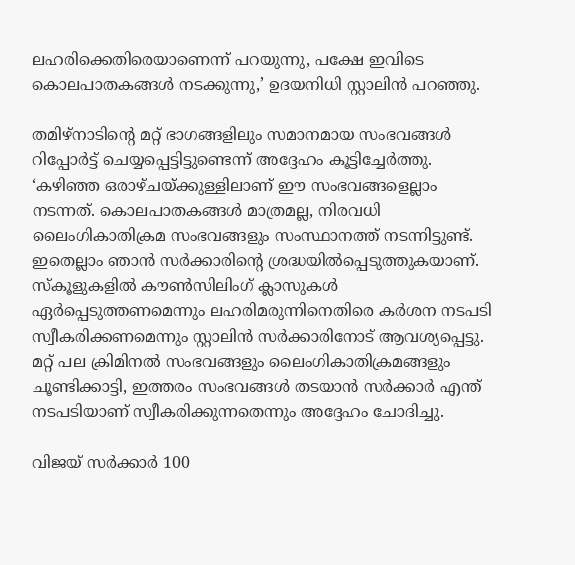ലഹരിക്കെതിരെയാണെന്ന് പറയുന്നു, പക്ഷേ ഇവിടെ കൊലപാതകങ്ങൾ നടക്കുന്നു,’ ഉദയനിധി സ്റ്റാലിൻ പറഞ്ഞു.

തമിഴ്‌നാടിന്റെ മറ്റ് ഭാഗങ്ങളിലും സമാനമായ സംഭവങ്ങൾ റിപ്പോർട്ട് ചെയ്യപ്പെട്ടിട്ടുണ്ടെന്ന് അദ്ദേഹം കൂട്ടിച്ചേർത്തു. ‘കഴിഞ്ഞ ഒരാഴ്ചയ്ക്കുള്ളിലാണ് ഈ സംഭവങ്ങളെല്ലാം നടന്നത്. കൊലപാതകങ്ങൾ മാത്രമല്ല, നിരവധി ലൈംഗികാതിക്രമ സംഭവങ്ങളും സംസ്ഥാനത്ത് നടന്നിട്ടുണ്ട്. ഇതെല്ലാം ഞാൻ സർക്കാരിന്റെ ശ്രദ്ധയിൽപ്പെടുത്തുകയാണ്. സ്കൂളുകളിൽ കൗൺസിലിംഗ് ക്ലാസുകൾ ഏർപ്പെടുത്തണമെന്നും ലഹരിമരുന്നിനെതിരെ കർശന നടപടി സ്വീകരിക്കണമെന്നും സ്റ്റാലിൻ സർക്കാരിനോട് ആവശ്യപ്പെട്ടു. മറ്റ് പല ക്രിമിനൽ സംഭവങ്ങളും ലൈംഗികാതിക്രമങ്ങളും ചൂണ്ടിക്കാട്ടി, ഇത്തരം സംഭവങ്ങൾ തടയാൻ സർക്കാർ എന്ത് നടപടിയാണ് സ്വീകരിക്കുന്നതെന്നും അദ്ദേഹം ചോദിച്ചു.

വിജയ് സർക്കാർ 100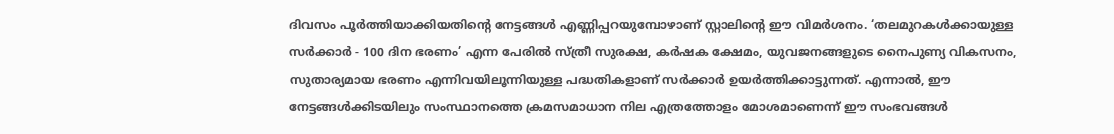ദിവസം പൂർത്തിയാക്കിയതിന്റെ നേട്ടങ്ങൾ എണ്ണിപ്പറയുമ്പോഴാണ് സ്റ്റാലിന്റെ ഈ വിമർശനം. ‘തലമുറകൾക്കായുള്ള സർക്കാർ - 100 ദിന ഭരണം’ എന്ന പേരിൽ സ്ത്രീ സുരക്ഷ, കർഷക ക്ഷേമം, യുവജനങ്ങളുടെ നൈപുണ്യ വികസനം, സുതാര്യമായ ഭരണം എന്നിവയിലൂന്നിയുള്ള പദ്ധതികളാണ് സർക്കാർ ഉയർത്തിക്കാട്ടുന്നത്. എന്നാൽ, ഈ നേട്ടങ്ങൾക്കിടയിലും സംസ്ഥാനത്തെ ക്രമസമാധാന നില എത്രത്തോളം മോശമാണെന്ന് ഈ സംഭവങ്ങൾ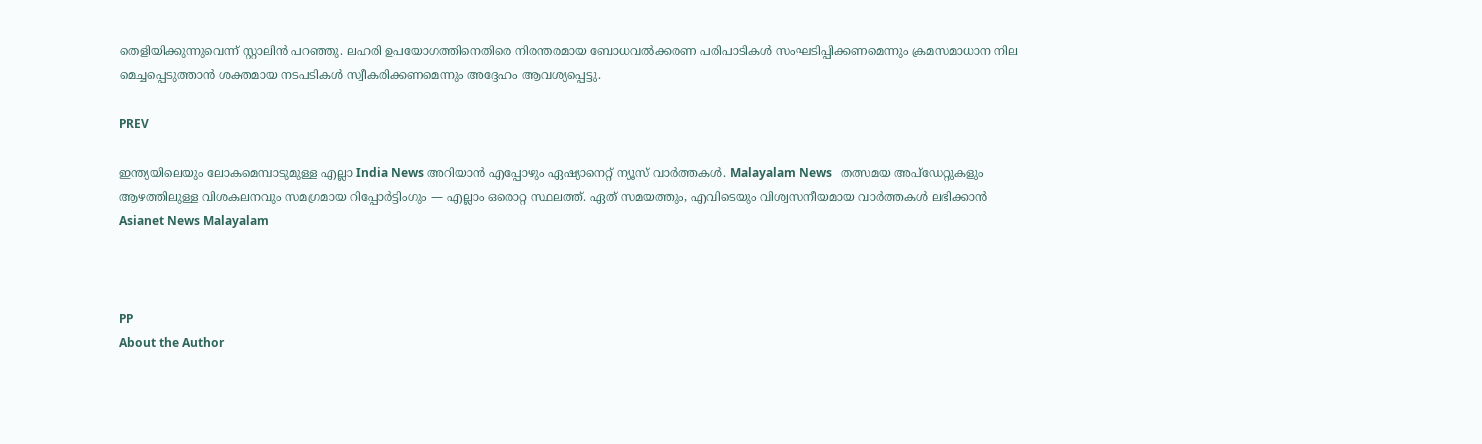തെളിയിക്കുന്നുവെന്ന് സ്റ്റാലിൻ പറഞ്ഞു. ലഹരി ഉപയോഗത്തിനെതിരെ നിരന്തരമായ ബോധവൽക്കരണ പരിപാടികൾ സംഘടിപ്പിക്കണമെന്നും ക്രമസമാധാന നില മെച്ചപ്പെടുത്താൻ ശക്തമായ നടപടികൾ സ്വീകരിക്കണമെന്നും അദ്ദേഹം ആവശ്യപ്പെട്ടു.

PREV

ഇന്ത്യയിലെയും ലോകമെമ്പാടുമുള്ള എല്ലാ India News അറിയാൻ എപ്പോഴും ഏഷ്യാനെറ്റ് ന്യൂസ് വാർത്തകൾ. Malayalam News   തത്സമയ അപ്‌ഡേറ്റുകളും ആഴത്തിലുള്ള വിശകലനവും സമഗ്രമായ റിപ്പോർട്ടിംഗും — എല്ലാം ഒരൊറ്റ സ്ഥലത്ത്. ഏത് സമയത്തും, എവിടെയും വിശ്വസനീയമായ വാർത്തകൾ ലഭിക്കാൻ Asianet News Malayalam



PP
About the Author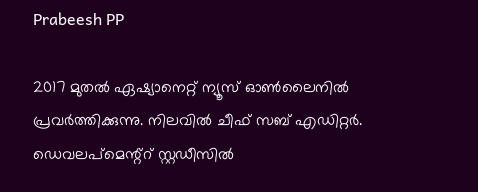Prabeesh PP

2017 മുതല്‍ ഏഷ്യാനെറ്റ് ന്യൂസ് ഓണ്‍ലൈനില്‍ പ്രവര്‍ത്തിക്കുന്നു. നിലവില്‍ ചീഫ് സബ് എഡിറ്റര്‍. ഡെവലപ്മെന്റ്റ് സ്റ്റഡീസിൽ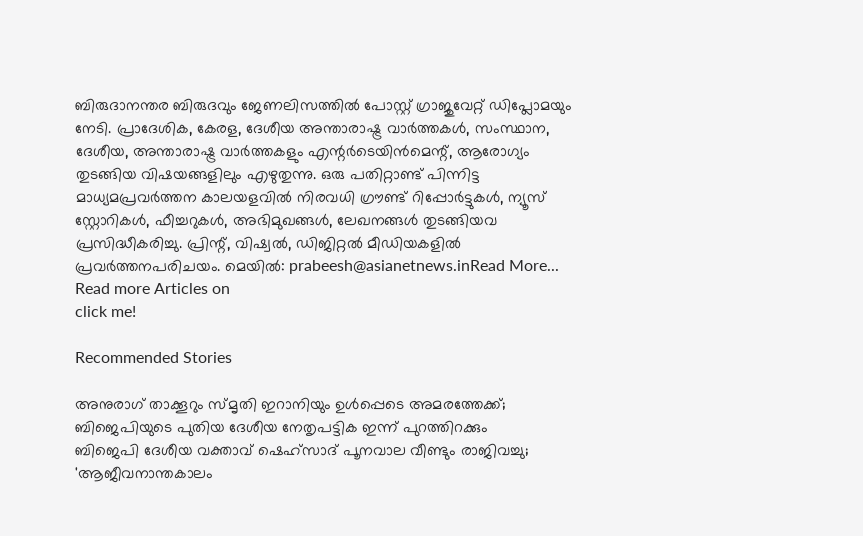ബിരുദാനന്തര ബിരുദവും ജേണലിസത്തില്‍ പോസ്റ്റ് ഗ്രാജുവേറ്റ് ഡിപ്ലോമയും നേടി. പ്രാദേശിക, കേരള, ദേശീയ അന്താരാഷ്ട്ര വാർത്തകൾ, സംസ്ഥാന, ദേശീയ, അന്താരാഷ്ട്ര വാര്‍ത്തകളും എന്റര്‍ടെയിന്‍മെന്റ്, ആരോഗ്യം തുടങ്ങിയ വിഷയങ്ങളിലും എഴുതുന്നു. ഒരു പതിറ്റാണ്ട് പിന്നിട്ട മാധ്യമപ്രവര്‍ത്തന കാലയളവില്‍ നിരവധി ഗ്രൗണ്ട് റിപ്പോര്‍ട്ടുകള്‍, ന്യൂസ് സ്റ്റോറികള്‍, ഫീച്ചറുകള്‍, അഭിമുഖങ്ങള്‍, ലേഖനങ്ങള്‍ തുടങ്ങിയവ പ്രസിദ്ധീകരിച്ചു. പ്രിന്റ്, വിഷ്വല്‍, ഡിജിറ്റല്‍ മീഡിയകളില്‍ പ്രവര്‍ത്തനപരിചയം. മെയില്‍: prabeesh@asianetnews.inRead More...
Read more Articles on
click me!

Recommended Stories

അനുരാഗ് താക്കൂറും സ്‌മൃതി ഇറാനിയും ഉൾപ്പെടെ അമരത്തേക്ക്; ബിജെപിയുടെ പുതിയ ദേശീയ നേതൃപട്ടിക ഇന്ന് പുറത്തിറക്കും
ബിജെപി ദേശീയ വക്താവ് ഷെഹ്സാദ് പൂനവാല വീണ്ടും രാജിവച്ചു; 'ആജീവനാന്തകാലം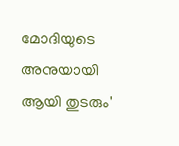മോദിയുടെ അനുയായി ആയി തുടരും'